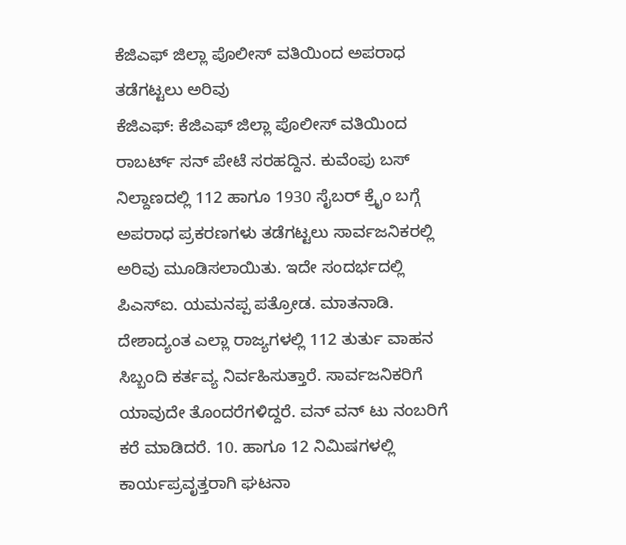ಕೆಜಿಎಫ್ ಜಿಲ್ಲಾ ಪೊಲೀಸ್ ವತಿಯಿಂದ ಅಪರಾಧ ತಡೆಗಟ್ಟಲು ಅರಿವು
ಕೆಜಿಎಫ್: ಕೆಜಿಎಫ್ ಜಿಲ್ಲಾ ಪೊಲೀಸ್ ವತಿಯಿಂದ ರಾಬರ್ಟ್ ಸನ್ ಪೇಟೆ ಸರಹದ್ದಿನ. ಕುವೆಂಪು ಬಸ್ ನಿಲ್ದಾಣದಲ್ಲಿ 112 ಹಾಗೂ 1930 ಸೈಬರ್ ಕ್ರೈಂ ಬಗ್ಗೆ ಅಪರಾಧ ಪ್ರಕರಣಗಳು ತಡೆಗಟ್ಟಲು ಸಾರ್ವಜನಿಕರಲ್ಲಿ ಅರಿವು ಮೂಡಿಸಲಾಯಿತು. ಇದೇ ಸಂದರ್ಭದಲ್ಲಿ ಪಿಎಸ್ಐ. ಯಮನಪ್ಪ ಪತ್ರೋಡ. ಮಾತನಾಡಿ. ದೇಶಾದ್ಯಂತ ಎಲ್ಲಾ ರಾಜ್ಯಗಳಲ್ಲಿ 112 ತುರ್ತು ವಾಹನ ಸಿಬ್ಬಂದಿ ಕರ್ತವ್ಯ ನಿರ್ವಹಿಸುತ್ತಾರೆ. ಸಾರ್ವಜನಿಕರಿಗೆ ಯಾವುದೇ ತೊಂದರೆಗಳಿದ್ದರೆ. ವನ್ ವನ್ ಟು ನಂಬರಿಗೆ ಕರೆ ಮಾಡಿದರೆ. 10. ಹಾಗೂ 12 ನಿಮಿಷಗಳಲ್ಲಿ ಕಾರ್ಯಪ್ರವೃತ್ತರಾಗಿ ಘಟನಾ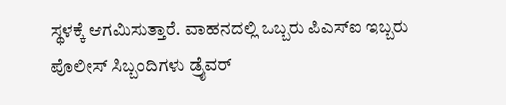ಸ್ಥಳಕ್ಕೆ ಆಗಮಿಸುತ್ತಾರೆ. ವಾಹನದಲ್ಲಿ ಒಬ್ಬರು ಪಿಎಸ್ಐ ಇಬ್ಬರು ಪೊಲೀಸ್ ಸಿಬ್ಬಂದಿಗಳು ಡ್ರೈವರ್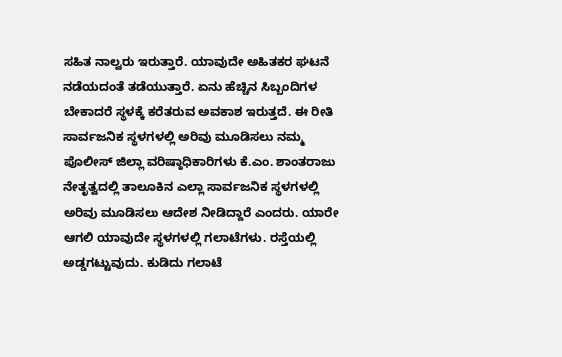ಸಹಿತ ನಾಲ್ವರು ಇರುತ್ತಾರೆ. ಯಾವುದೇ ಅಹಿತಕರ ಘಟನೆ ನಡೆಯದಂತೆ ತಡೆಯುತ್ತಾರೆ. ಏನು ಹೆಚ್ಚಿನ ಸಿಬ್ಬಂದಿಗಳ ಬೇಕಾದರೆ ಸ್ಥಳಕ್ಕೆ ಕರೆತರುವ ಅವಕಾಶ ಇರುತ್ತದೆ. ಈ ರೀತಿ ಸಾರ್ವಜನಿಕ ಸ್ಥಳಗಳಲ್ಲಿ ಅರಿವು ಮೂಡಿಸಲು ನಮ್ಮ ಪೊಲೀಸ್ ಜಿಲ್ಲಾ ವರಿಷ್ಠಾಧಿಕಾರಿಗಳು ಕೆ.ಎಂ. ಶಾಂತರಾಜು ನೇತೃತ್ವದಲ್ಲಿ ತಾಲೂಕಿನ ಎಲ್ಲಾ ಸಾರ್ವಜನಿಕ ಸ್ಥಳಗಳಲ್ಲಿ ಅರಿವು ಮೂಡಿಸಲು ಆದೇಶ ನೀಡಿದ್ದಾರೆ ಎಂದರು. ಯಾರೇ ಆಗಲಿ ಯಾವುದೇ ಸ್ಥಳಗಳಲ್ಲಿ ಗಲಾಟೆಗಳು. ರಸ್ತೆಯಲ್ಲಿ ಅಡ್ಡಗಟ್ಟುವುದು. ಕುಡಿದು ಗಲಾಟೆ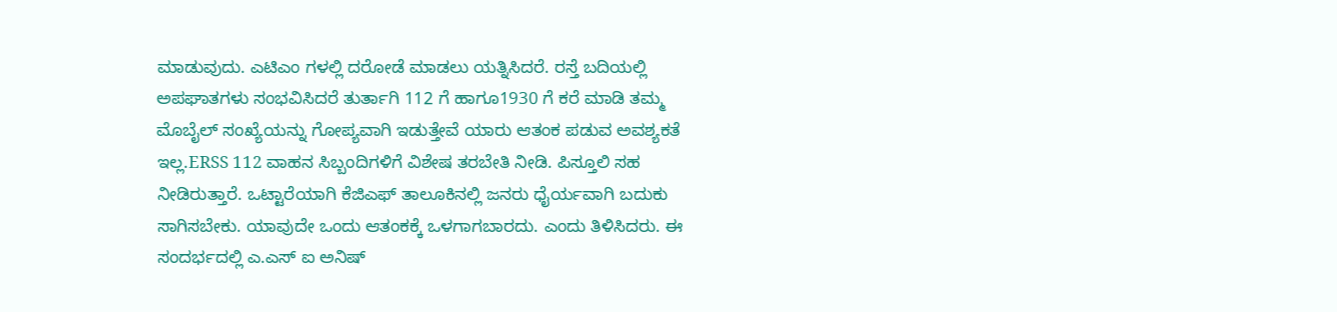ಮಾಡುವುದು. ಎಟಿಎಂ ಗಳಲ್ಲಿ ದರೋಡೆ ಮಾಡಲು ಯತ್ನಿಸಿದರೆ. ರಸ್ತೆ ಬದಿಯಲ್ಲಿ ಅಪಘಾತಗಳು ಸಂಭವಿಸಿದರೆ ತುರ್ತಾಗಿ 112 ಗೆ ಹಾಗೂ1930 ಗೆ ಕರೆ ಮಾಡಿ ತಮ್ಮ ಮೊಬೈಲ್ ಸಂಖ್ಯೆಯನ್ನು ಗೋಪ್ಯವಾಗಿ ಇಡುತ್ತೇವೆ ಯಾರು ಆತಂಕ ಪಡುವ ಅವಶ್ಯಕತೆ ಇಲ್ಲ.ERSS 112 ವಾಹನ ಸಿಬ್ಬಂದಿಗಳಿಗೆ ವಿಶೇಷ ತರಬೇತಿ ನೀಡಿ. ಪಿಸ್ತೂಲಿ ಸಹ ನೀಡಿರುತ್ತಾರೆ. ಒಟ್ಟಾರೆಯಾಗಿ ಕೆಜಿಎಫ್ ತಾಲೂಕಿನಲ್ಲಿ ಜನರು ಧೈರ್ಯವಾಗಿ ಬದುಕು ಸಾಗಿಸಬೇಕು. ಯಾವುದೇ ಒಂದು ಆತಂಕಕ್ಕೆ ಒಳಗಾಗಬಾರದು. ಎಂದು ತಿಳಿಸಿದರು. ಈ ಸಂದರ್ಭದಲ್ಲಿ ಎ.ಎಸ್ ಐ ಅನಿಷ್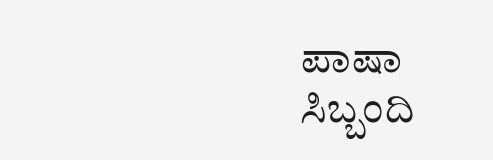ಪಾಷಾ ಸಿಬ್ಬಂದಿ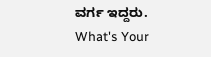ವರ್ಗ ಇದ್ದರು.
What's Your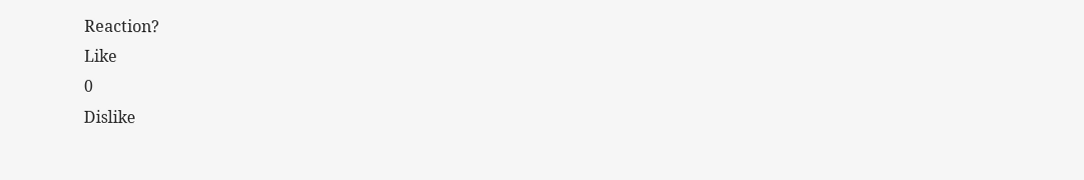Reaction?
Like
0
Dislike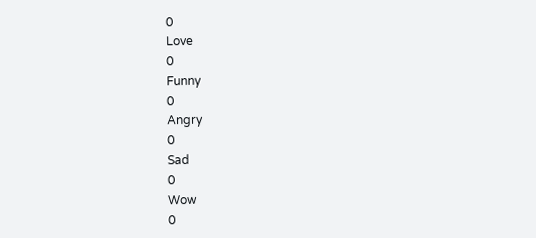0
Love
0
Funny
0
Angry
0
Sad
0
Wow
0